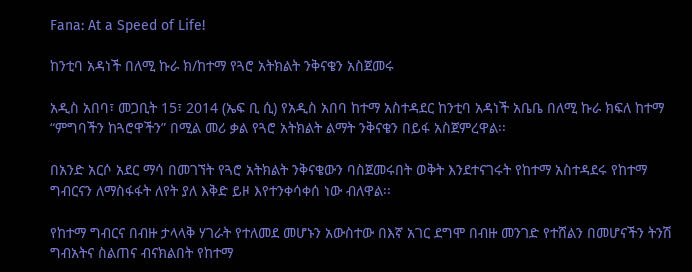Fana: At a Speed of Life!

ከንቲባ አዳነች በለሚ ኩራ ክ/ከተማ የጓሮ አትክልት ንቅናቄን አስጀመሩ

አዲስ አበባ፣ መጋቢት 15፣ 2014 (ኤፍ ቢ ሲ) የአዲስ አበባ ከተማ አስተዳደር ከንቲባ አዳነች አቤቤ በለሚ ኩራ ክፍለ ከተማ “ምግባችን ከጓሮዋችን” በሚል መሪ ቃል የጓሮ አትክልት ልማት ንቅናቄን በይፋ አስጀምረዋል፡፡

በአንድ አርሶ አደር ማሳ በመገኘት የጓሮ አትክልት ንቅናቄውን ባስጀመሩበት ወቅት እንደተናገሩት የከተማ አስተዳደሩ የከተማ ግብርናን ለማስፋፋት ለየት ያለ እቅድ ይዞ እየተንቀሳቀሰ ነው ብለዋል፡፡

የከተማ ግብርና በብዙ ታላላቅ ሃገራት የተለመደ መሆኑን አውስተው በእኛ አገር ደግሞ በብዙ መንገድ የተሸልን በመሆናችን ትንሽ ግብአትና ስልጠና ብናክልበት የከተማ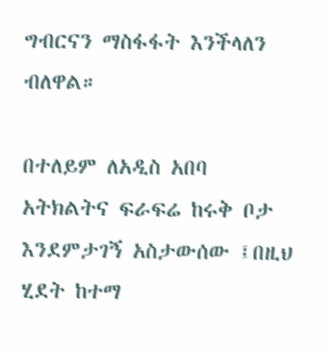ግብርናን ማስፋፋት እንችላለን ብለዋል።

በተለይም ለአዲስ አበባ አትክልትና ፍራፍሬ ከሩቅ ቦታ እንደምታገኝ አስታውሰው ፤በዚህ ሂደት ከተማ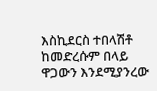እስኪደርስ ተበላሽቶ ከመድረሱም በላይ ዋጋውን እንደሚያንረው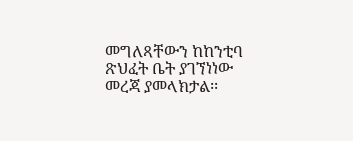መግለጻቸውን ከከንቲባ ጽህፈት ቤት ያገኘነነው መረጃ ያመላክታል፡፡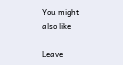You might also like

Leave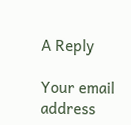A Reply

Your email address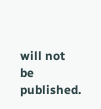will not be published.